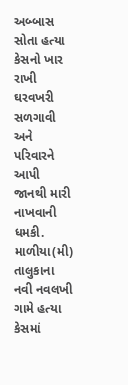અબ્બાસ સોતા હત્યા કેસનો ખાર રાખી ઘરવખરી સળગાવી અને પરિવારને આપી જાનથી મારી નાખવાની ધમકી.
માળીયા(મી) તાલુકાના નવી નવલખી ગામે હત્યા કેસમાં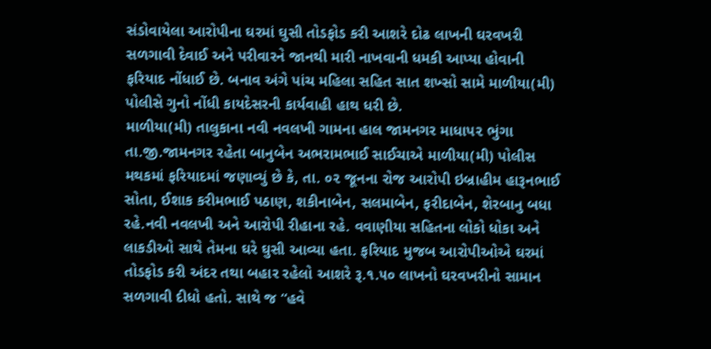સંડોવાયેલા આરોપીના ઘરમાં ઘુસી તોડફોડ કરી આશરે દોઢ લાખની ઘરવખરી સળગાવી દેવાઈ અને પરીવારને જાનથી મારી નાખવાની ધમકી આપ્યા હોવાની ફરિયાદ નોંધાઈ છે. બનાવ અંગે પાંચ મહિલા સહિત સાત શખ્સો સામે માળીયા(મી) પોલીસે ગુનો નોંધી કાયદેસરની કાર્યવાહી હાથ ધરી છે.
માળીયા(મી) તાલુકાના નવી નવલખી ગામના હાલ જામનગર માધાપ૨ ભુંગા તા.જી.જામનગર રહેતા બાનુબેન અભરામભાઈ સાઈચાએ માળીયા(મી) પોલીસ મથકમાં ફરિયાદમાં જણાવ્યું છે કે, તા. ૦૨ જૂનના રોજ આરોપી ઇબ્રાહીમ હારૂનભાઈ સોતા, ઈશાક કરીમભાઈ પઠાણ, શકીનાબેન, સલમાબેન, ફરીદાબેન, શેરબાનુ બધા રહે.નવી નવલખી અને આરોપી રીહાના રહે. વવાણીયા સહિતના લોકો ધોકા અને લાકડીઓ સાથે તેમના ઘરે ઘુસી આવ્યા હતા. ફરિયાદ મુજબ આરોપીઓએ ઘરમાં તોડફોડ કરી અંદર તથા બહાર રહેલો આશરે રૂ.૧.૫૦ લાખનો ઘરવખરીનો સામાન સળગાવી દીધો હતો. સાથે જ “હવે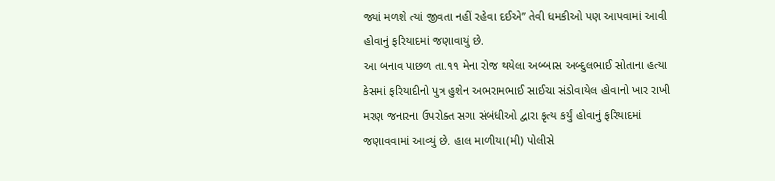જ્યાં મળશે ત્યાં જીવતા નહીં રહેવા દઈએ” તેવી ધમકીઓ પણ આપવામાં આવી હોવાનું ફરિયાદમાં જણાવાયું છે.
આ બનાવ પાછળ તા.૧૧ મેના રોજ થયેલા અબ્બાસ અબ્દુલભાઈ સોતાના હત્યા કેસમાં ફરિયાદીનો પુત્ર હુશેન અભરામભાઈ સાઈચા સંડોવાયેલ હોવાનો ખાર રાખી મરણ જનારના ઉપરોક્ત સગા સંબંધીઓ દ્વારા કૃત્ય કર્યું હોવાનું ફરિયાદમાં જણાવવામાં આવ્યું છે. હાલ માળીયા(મી) પોલીસે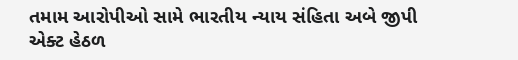તમામ આરોપીઓ સામે ભારતીય ન્યાય સંહિતા અબે જીપી એક્ટ હેઠળ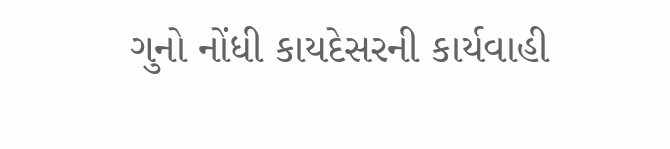ગુનો નોંધી કાયદેસરની કાર્યવાહી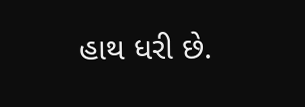હાથ ધરી છે.